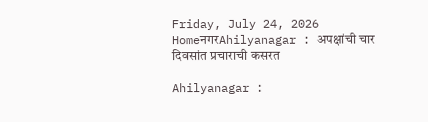Friday, July 24, 2026
HomeनगरAhilyanagar : अपक्षांची चार दिवसांत प्रचाराची कसरत

Ahilyanagar :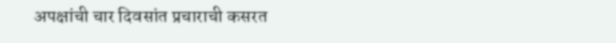अपक्षांची चार दिवसांत प्रचाराची कसरत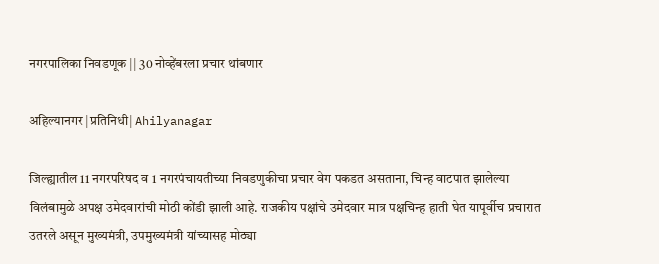नगरपालिका निवडणूक || 30 नोव्हेंबरला प्रचार थांबणार

अहिल्यानगर |प्रतिनिधी| Ahilyanagar

जिल्ह्यातील 11 नगरपरिषद व 1 नगरपंचायतीच्या निवडणुकीचा प्रचार वेग पकडत असताना, चिन्ह वाटपात झालेल्या विलंबामुळे अपक्ष उमेदवारांची मोठी कोंडी झाली आहे. राजकीय पक्षांचे उमेदवार मात्र पक्षचिन्ह हाती घेत यापूर्वीच प्रचारात उतरले असून मुख्यमंत्री, उपमुख्यमंत्री यांच्यासह मोठ्या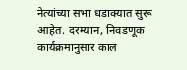नेत्यांच्या सभा धडाक्यात सुरू आहेत. दरम्यान, निवडणूक कार्यक्रमानुसार काल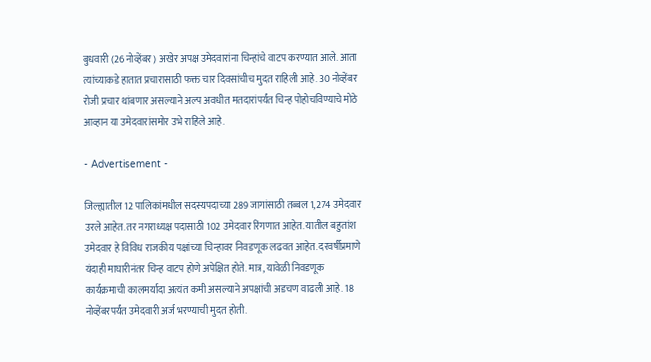बुधवारी (26 नोव्हेंबर) अखेर अपक्ष उमेदवारांना चिन्हांचे वाटप करण्यात आले. आता त्यांच्याकडे हातात प्रचारासाठी फक्त चार दिवसांचीच मुदत राहिली आहे. 30 नोव्हेंबर रोजी प्रचार थांबणार असल्याने अल्प अवधीत मतदारांपर्यंत चिन्ह पोहोचविण्याचे मोठे आव्हान या उमेदवारांसमोर उभे राहिले आहे.

- Advertisement -

जिल्ह्यातील 12 पालिकांमधील सदस्यपदाच्या 289 जागांसाठी तब्बल 1,274 उमेदवार उरले आहेत. तर नगराध्यक्ष पदासाठी 102 उमेदवार रिंगणात आहेत. यातील बहुतांश उमेदवार हे विविध राजकीय पक्षांच्या चिन्हावर निवडणूक लढवत आहेत. दरवर्षीप्रमाणे यंदाही माघारीनंतर चिन्ह वाटप होणे अपेक्षित होते. मात्र, यावेळी निवडणूक कार्यक्रमाची कालमर्यादा अत्यंत कमी असल्याने अपक्षांची अडचण वाढली आहे. 18 नोव्हेंबरपर्यंत उमेदवारी अर्ज भरण्याची मुदत होती.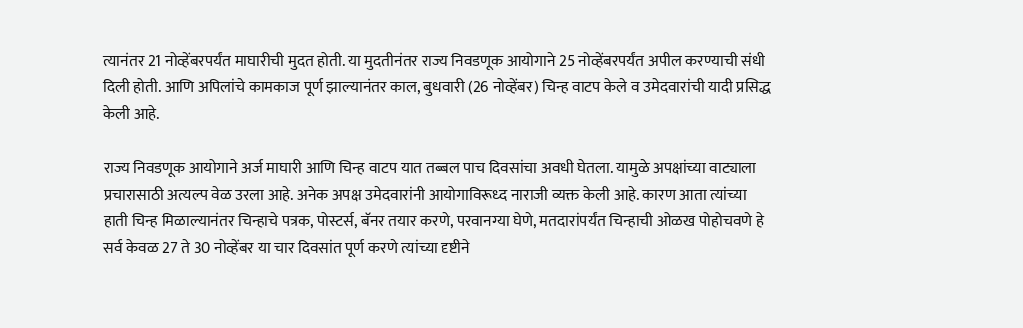त्यानंतर 21 नोव्हेंबरपर्यंत माघारीची मुदत होती. या मुदतीनंतर राज्य निवडणूक आयोगाने 25 नोव्हेंबरपर्यंत अपील करण्याची संधी दिली होती. आणि अपिलांचे कामकाज पूर्ण झाल्यानंतर काल, बुधवारी (26 नोव्हेंबर) चिन्ह वाटप केले व उमेदवारांची यादी प्रसिद्ध केली आहे.

राज्य निवडणूक आयोगाने अर्ज माघारी आणि चिन्ह वाटप यात तब्बल पाच दिवसांचा अवधी घेतला. यामुळे अपक्षांच्या वाट्याला प्रचारासाठी अत्यल्प वेळ उरला आहे. अनेक अपक्ष उमेदवारांनी आयोगाविरूध्द नाराजी व्यक्त केली आहे. कारण आता त्यांच्या हाती चिन्ह मिळाल्यानंतर चिन्हाचे पत्रक, पोस्टर्स, बॅनर तयार करणे, परवानग्या घेणे, मतदारांपर्यंत चिन्हाची ओळख पोहोचवणे हे सर्व केवळ 27 ते 30 नोव्हेंबर या चार दिवसांत पूर्ण करणे त्यांच्या दृष्टीने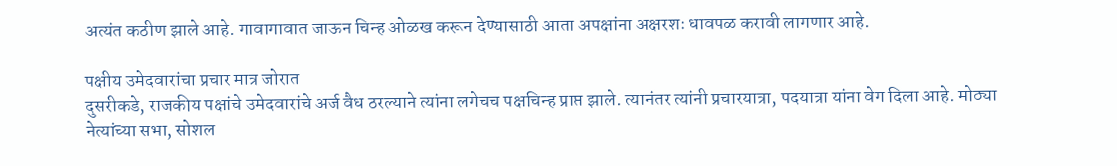अत्यंत कठीण झाले आहे. गावागावात जाऊन चिन्ह ओळख करून देण्यासाठी आता अपक्षांना अक्षरशः धावपळ करावी लागणार आहे.

पक्षीय उमेदवारांचा प्रचार मात्र जोरात
दुसरीकडे, राजकीय पक्षांचे उमेदवारांचे अर्ज वैध ठरल्याने त्यांना लगेचच पक्षचिन्ह प्राप्त झाले. त्यानंतर त्यांनी प्रचारयात्रा, पदयात्रा यांना वेग दिला आहे. मोठ्या नेत्यांच्या सभा, सोशल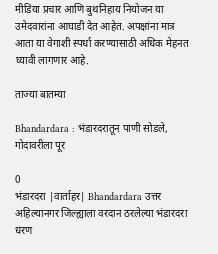मीडिया प्रचार आणि बुथनिहाय नियोजन या उमेदवारांना आघाडी देत आहेत. अपक्षांना मात्र आता या वेगाशी स्पर्धा करण्यासाठी अधिक मेहनत घ्यावी लागणार आहे.

ताज्या बातम्या

Bhandardara : भंडारदरातून पाणी सोडले, गोदावरीला पूर

0
भंडारदरा |वार्ताहर| Bhandardara उत्तर अहिल्यानगर जिल्ह्याला वरदान ठरलेल्या भंडारदरा धरण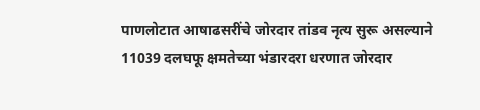पाणलोटात आषाढसरींचे जोरदार तांडव नृत्य सुरू असल्याने 11039 दलघफू क्षमतेच्या भंडारदरा धरणात जोरदार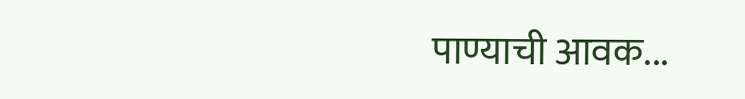पाण्याची आवक...